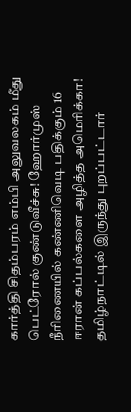கார்த்தி சிதம்பரம் எம்பி அலுவலகம் மீது பெட்ரோல் குண்டுவீச்சு! ஹோர்முஸ் நீரிணையில் கண்ணிவெடி பதிக்கும் 16 ஈரான் கப்பல்களை அழித்த அமெரிக்கா! தமிழ்நாட்டில் இருந்து புறப்பட்டார்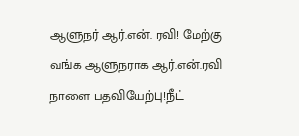ஆளுநர் ஆர்.என். ரவி! மேற்கு வங்க ஆளுநராக ஆர்.என்.ரவி நாளை பதவியேற்பு!நீட்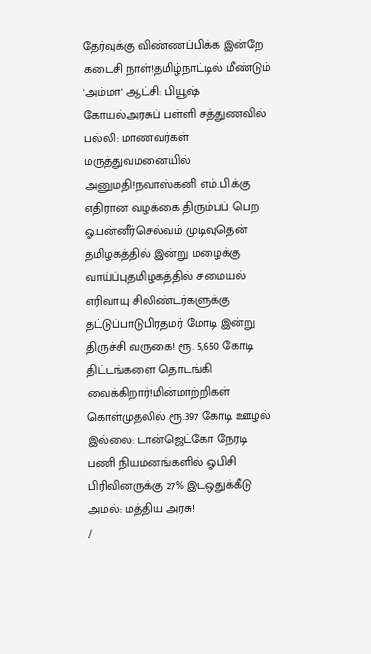தேர்வுக்கு விண்ணப்பிக்க இன்றே கடைசி நாள்!தமிழ்நாட்டில் மீண்டும் 'அம்மா' ஆட்சி: பியூஷ் கோயல்அரசுப் பள்ளி சத்துணவில் பல்லி: மாணவர்கள் மருத்துவமனையில் அனுமதி!நவாஸ்கனி எம்.பி.க்கு எதிரான வழக்கை திரும்பப் பெற ஓ.பன்னீர்செல்வம் முடிவுதென் தமிழகத்தில் இன்று மழைக்கு வாய்ப்புதமிழகத்தில் சமையல் எரிவாயு சிலிண்டர்களுக்கு தட்டுப்பாடுபிரதமர் மோடி இன்று திருச்சி வருகை! ரூ. 5,650 கோடி திட்டங்களை தொடங்கி வைக்கிறார்!மின்மாற்றிகள் கொள்முதலில் ரூ.397 கோடி ஊழல் இல்லை: டான்ஜெட்கோ நேரடி பணி நியமனங்களில் ஓபிசி பிரிவினருக்கு 27% இடஒதுக்கீடு அமல்: மத்திய அரசு!
/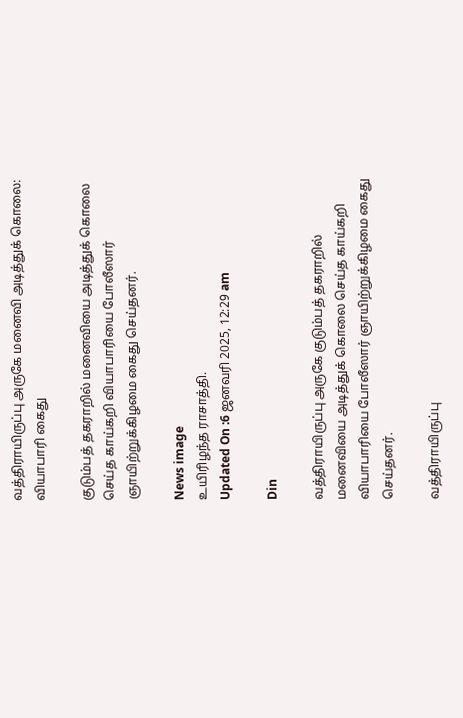வத்திராயிருப்பு அருகே மனைவி அடித்துக் கொலை: வியாபாரி கைது

குடும்பத் தகராறில் மனைவியை அடித்துக் கொலை செய்த காய்கறி வியாபாரியை போலீஸார் ஞாயிற்றுக்கிழமை கைது செய்தனர்.

News image
உயிரிழந்த ராசாத்தி.
Updated On :6 ஜனவரி 2025, 12:29 am

Din

வத்திராயிருப்பு அருகே குடும்பத் தகராறில் மனைவியை அடித்துக் கொலை செய்த காய்கறி வியாபாரியை போலீஸார் ஞாயிற்றுக்கிழமை கைது செய்தனர்.

வத்திராயிருப்பு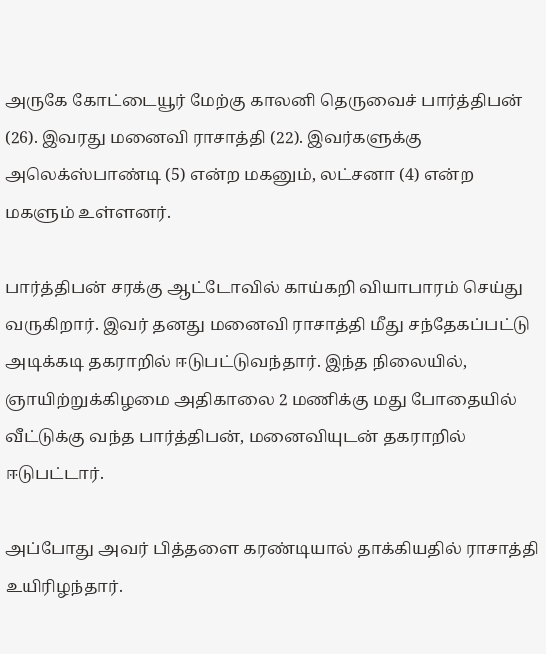அருகே கோட்டையூர் மேற்கு காலனி தெருவைச் பார்த்திபன் (26). இவரது மனைவி ராசாத்தி (22). இவர்களுக்கு அலெக்ஸ்பாண்டி (5) என்ற மகனும், லட்சனா (4) என்ற மகளும் உள்ளனர்.

பார்த்திபன் சரக்கு ஆட்டோவில் காய்கறி வியாபாரம் செய்து வருகிறார். இவர் தனது மனைவி ராசாத்தி மீது சந்தேகப்பட்டு அடிக்கடி தகராறில் ஈடுபட்டுவந்தார். இந்த நிலையில், ஞாயிற்றுக்கிழமை அதிகாலை 2 மணிக்கு மது போதையில் வீட்டுக்கு வந்த பார்த்திபன், மனைவியுடன் தகராறில் ஈடுபட்டார்.

அப்போது அவர் பித்தளை கரண்டியால் தாக்கியதில் ராசாத்தி உயிரிழந்தார்.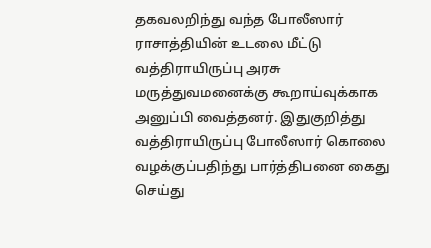தகவலறிந்து வந்த போலீஸார் ராசாத்தியின் உடலை மீட்டு வத்திராயிருப்பு அரசு மருத்துவமனைக்கு கூறாய்வுக்காக அனுப்பி வைத்தனர். இதுகுறித்து வத்திராயிருப்பு போலீஸார் கொலை வழக்குப்பதிந்து பார்த்திபனை கைது செய்து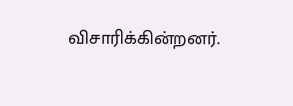விசாரிக்கின்றனர்.